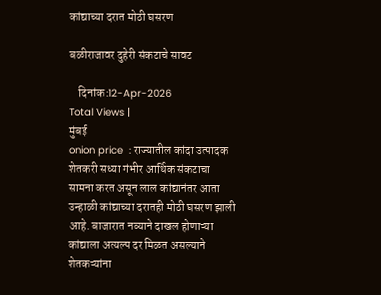कांद्याच्या दरात मोठी घसरण

बळीराजावर दुहेरी संकटाचे सावट

    दिनांक :12-Apr-2026
Total Views |
मुंबई
onion price  : राज्यातील कांदा उत्पादक शेतकरी सध्या गंभीर आर्थिक संकटाचा सामना करत असून लाल कांद्यानंतर आता उन्हाळी कांद्याच्या दरातही मोठी घसरण झाली आहे. बाजारात नव्याने दाखल होणाऱ्या कांद्याला अत्यल्प दर मिळत असल्याने शेतकऱ्यांना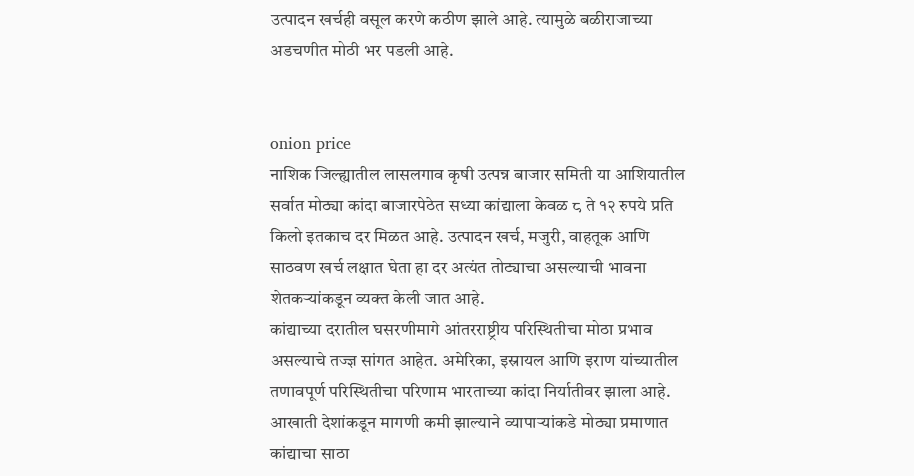उत्पादन खर्चही वसूल करणे कठीण झाले आहे. त्यामुळे बळीराजाच्या अडचणीत मोठी भर पडली आहे.


onion price
नाशिक जिल्ह्यातील लासलगाव कृषी उत्पन्न बाजार समिती या आशियातील सर्वात मोठ्या कांदा बाजारपेठेत सध्या कांद्याला केवळ ८ ते १२ रुपये प्रति किलो इतकाच दर मिळत आहे. उत्पादन खर्च, मजुरी, वाहतूक आणि साठवण खर्च लक्षात घेता हा दर अत्यंत तोट्याचा असल्याची भावना शेतकऱ्यांकडून व्यक्त केली जात आहे.
कांद्याच्या दरातील घसरणीमागे आंतरराष्ट्रीय परिस्थितीचा मोठा प्रभाव असल्याचे तज्ज्ञ सांगत आहेत. अमेरिका, इस्रायल आणि इराण यांच्यातील तणावपूर्ण परिस्थितीचा परिणाम भारताच्या कांदा निर्यातीवर झाला आहे. आखाती देशांकडून मागणी कमी झाल्याने व्यापाऱ्यांकडे मोठ्या प्रमाणात कांद्याचा साठा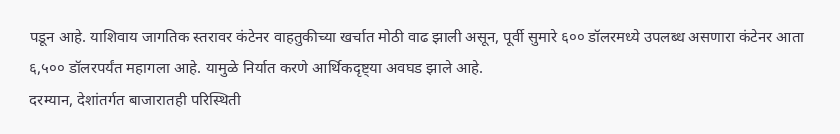पडून आहे. याशिवाय जागतिक स्तरावर कंटेनर वाहतुकीच्या खर्चात मोठी वाढ झाली असून, पूर्वी सुमारे ६०० डॉलरमध्ये उपलब्ध असणारा कंटेनर आता ६,५०० डॉलरपर्यंत महागला आहे. यामुळे निर्यात करणे आर्थिकदृष्ट्या अवघड झाले आहे.
दरम्यान, देशांतर्गत बाजारातही परिस्थिती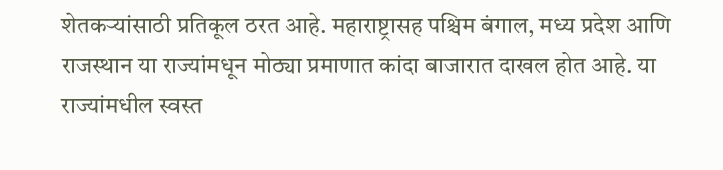शेतकऱ्यांसाठी प्रतिकूल ठरत आहे. महाराष्ट्रासह पश्चिम बंगाल, मध्य प्रदेश आणि राजस्थान या राज्यांमधून मोठ्या प्रमाणात कांदा बाजारात दाखल होत आहे. या राज्यांमधील स्वस्त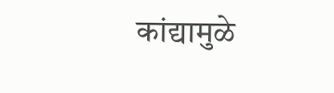कांद्यामुळे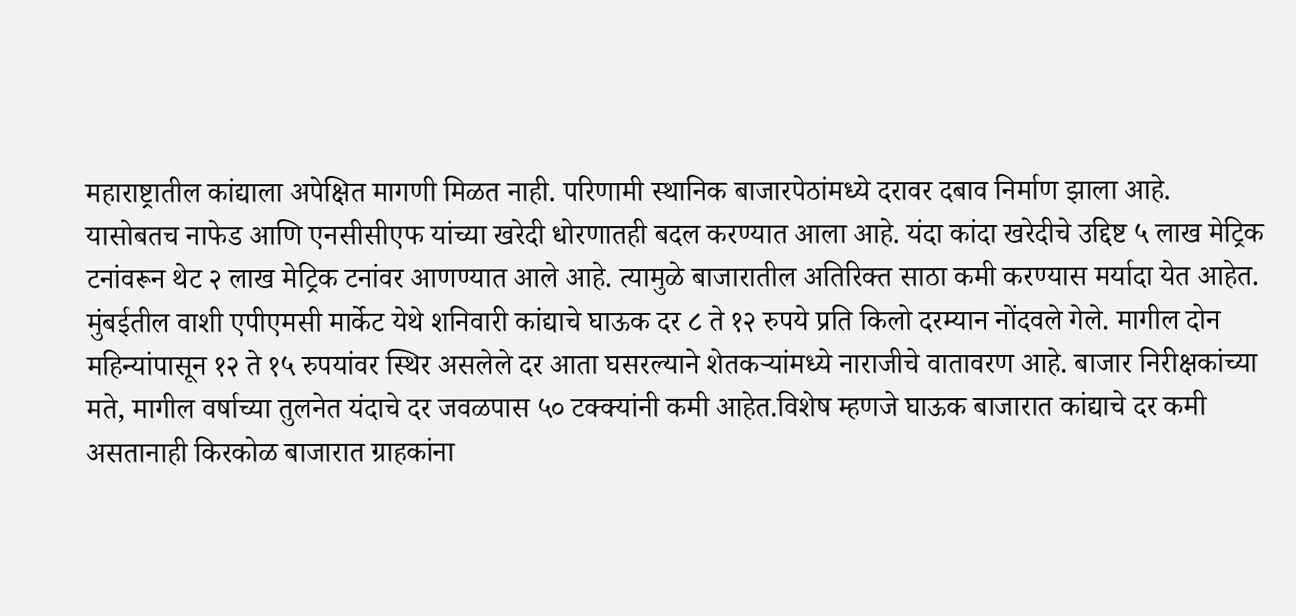महाराष्ट्रातील कांद्याला अपेक्षित मागणी मिळत नाही. परिणामी स्थानिक बाजारपेठांमध्ये दरावर दबाव निर्माण झाला आहे.
यासोबतच नाफेड आणि एनसीसीएफ यांच्या खरेदी धोरणातही बदल करण्यात आला आहे. यंदा कांदा खरेदीचे उद्दिष्ट ५ लाख मेट्रिक टनांवरून थेट २ लाख मेट्रिक टनांवर आणण्यात आले आहे. त्यामुळे बाजारातील अतिरिक्त साठा कमी करण्यास मर्यादा येत आहेत.
मुंबईतील वाशी एपीएमसी मार्केट येथे शनिवारी कांद्याचे घाऊक दर ८ ते १२ रुपये प्रति किलो दरम्यान नोंदवले गेले. मागील दोन महिन्यांपासून १२ ते १५ रुपयांवर स्थिर असलेले दर आता घसरल्याने शेतकऱ्यांमध्ये नाराजीचे वातावरण आहे. बाजार निरीक्षकांच्या मते, मागील वर्षाच्या तुलनेत यंदाचे दर जवळपास ५० टक्क्यांनी कमी आहेत.विशेष म्हणजे घाऊक बाजारात कांद्याचे दर कमी असतानाही किरकोळ बाजारात ग्राहकांना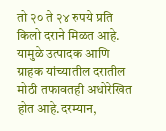तो २० ते २४ रुपये प्रति किलो दराने मिळत आहे. यामुळे उत्पादक आणि ग्राहक यांच्यातील दरातील मोठी तफावतही अधोरेखित होत आहे.दरम्यान,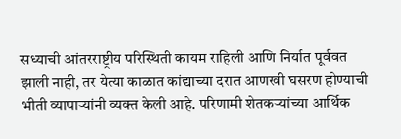सध्याची आंतरराष्ट्रीय परिस्थिती कायम राहिली आणि निर्यात पूर्ववत झाली नाही, तर येत्या काळात कांद्याच्या दरात आणखी घसरण होण्याची भीती व्यापाऱ्यांनी व्यक्त केली आहे. परिणामी शेतकऱ्यांच्या आर्थिक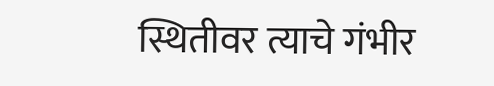स्थितीवर त्याचे गंभीर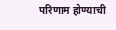परिणाम होण्याची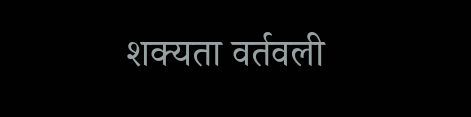शक्यता वर्तवली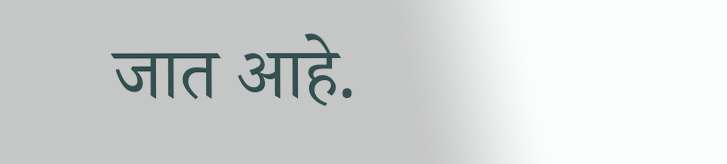जात आहे.